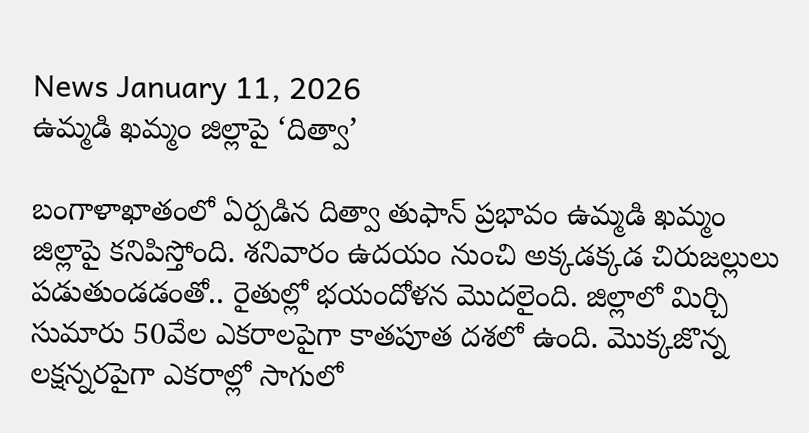News January 11, 2026
ఉమ్మడి ఖమ్మం జిల్లాపై ‘దిత్వా’

బంగాళాఖాతంలో ఏర్పడిన దిత్వా తుఫాన్ ప్రభావం ఉమ్మడి ఖమ్మం జిల్లాపై కనిపిస్తోంది. శనివారం ఉదయం నుంచి అక్కడక్కడ చిరుజల్లులు పడుతుండడంతో.. రైతుల్లో భయందోళన మొదలైంది. జిల్లాలో మిర్చి సుమారు 50వేల ఎకరాలపైగా కాతపూత దశలో ఉంది. మొక్కజొన్న లక్షన్నరపైగా ఎకరాల్లో సాగులో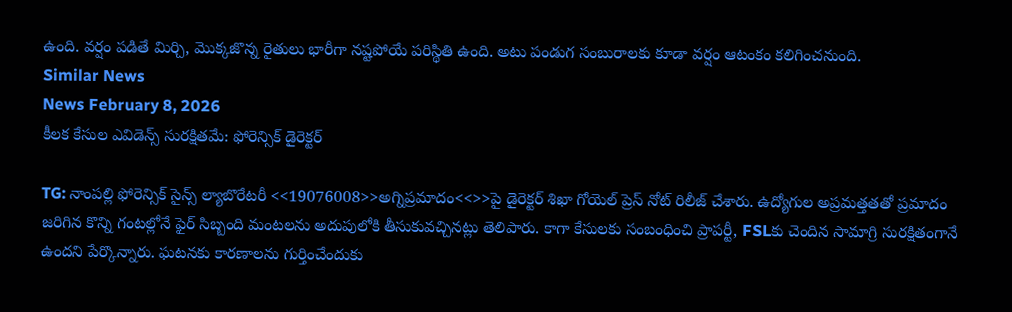ఉంది. వర్షం పడితే మిర్చి, మొక్కజొన్న రైతులు భారీగా నష్టపోయే పరిస్థితి ఉంది. అటు పండుగ సంబురాలకు కూడా వర్షం ఆటంకం కలిగించనుంది.
Similar News
News February 8, 2026
కీలక కేసుల ఎవిడెన్స్ సురక్షితమే: ఫోరెన్సిక్ డైరెక్టర్

TG: నాంపల్లి ఫోరెన్సిక్ సైన్స్ ల్యాబొరేటరీ <<19076008>>అగ్నిప్రమాదం<<>>పై డైరెక్టర్ శిఖా గోయెల్ ప్రెస్ నోట్ రిలీజ్ చేశారు. ఉద్యోగుల అప్రమత్తతతో ప్రమాదం జరిగిన కొన్ని గంటల్లోనే ఫైర్ సిబ్బంది మంటలను అదుపులోకి తీసుకువచ్చినట్లు తెలిపారు. కాగా కేసులకు సంబంధించి ప్రాపర్టీ, FSLకు చెందిన సామాగ్రి సురక్షితంగానే ఉందని పేర్కొన్నారు. ఘటనకు కారణాలను గుర్తించేందుకు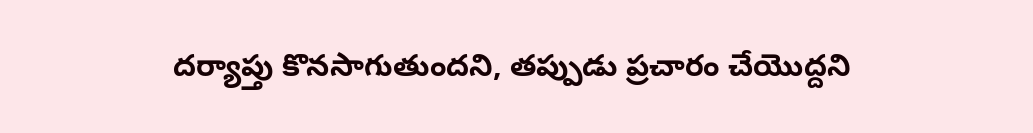దర్యాప్తు కొనసాగుతుందని, తప్పుడు ప్రచారం చేయొద్దని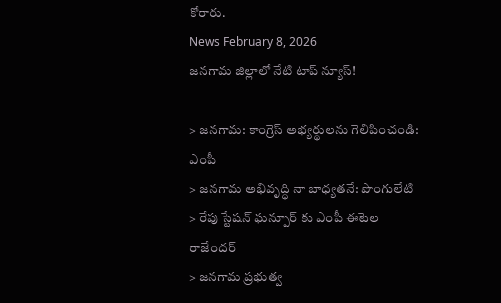కోరారు.
News February 8, 2026
జనగామ జిల్లాలో నేటి టాప్ న్యూస్!

> జనగామ: కాంగ్రెస్ అభ్యర్థులను గెలిపించండి: ఎంపీ
> జనగామ అభివృద్ధి నా బాధ్యతనే: పొంగులేటి
> రేపు స్టేషన్ ఘన్పూర్ కు ఎంపీ ఈటెల రాజేందర్
> జనగామ ప్రభుత్వ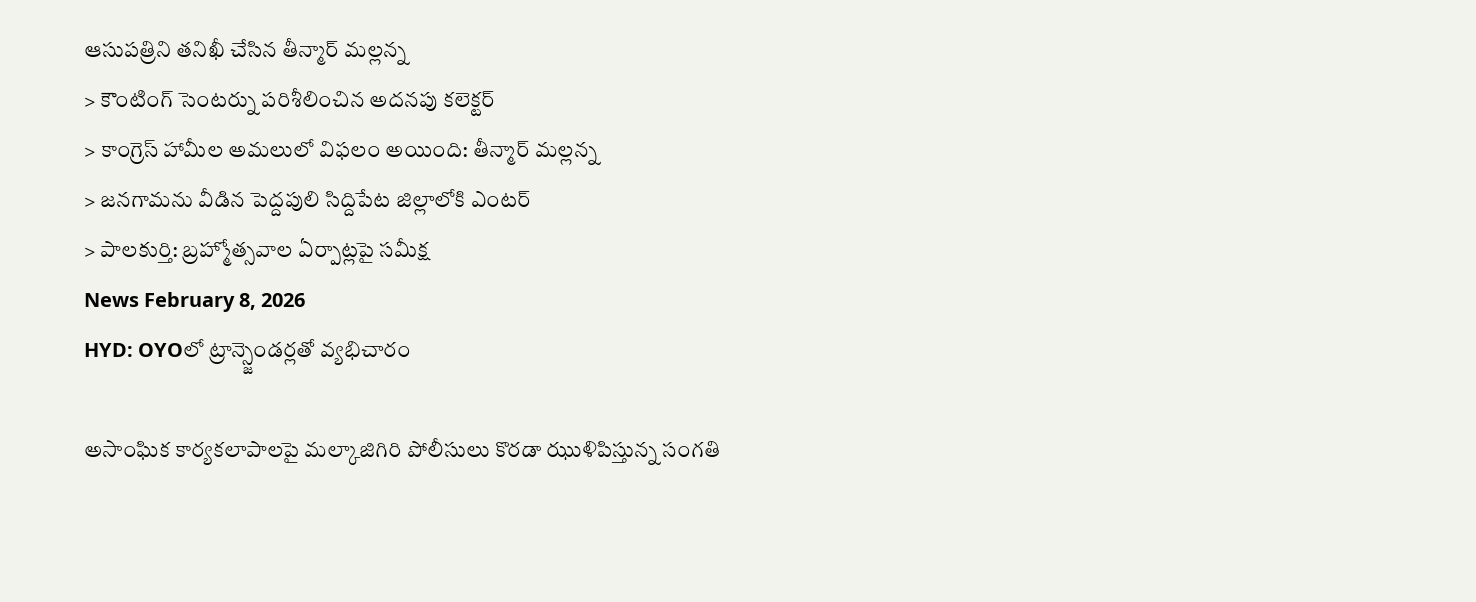ఆసుపత్రిని తనిఖీ చేసిన తీన్మార్ మల్లన్న
> కౌంటింగ్ సెంటర్ను పరిశీలించిన అదనపు కలెక్టర్
> కాంగ్రెస్ హామీల అమలులో విఫలం అయింది: తీన్మార్ మల్లన్న
> జనగామను వీడిన పెద్దపులి సిద్దిపేట జిల్లాలోకి ఎంటర్
> పాలకుర్తి: బ్రహ్మోత్సవాల ఏర్పాట్లపై సమీక్ష
News February 8, 2026
HYD: OYOలో ట్రాన్స్జెండర్లతో వ్యభిచారం

అసాంఘిక కార్యకలాపాలపై మల్కాజిగిరి పోలీసులు కొరడా ఝుళిపిస్తున్న సంగతి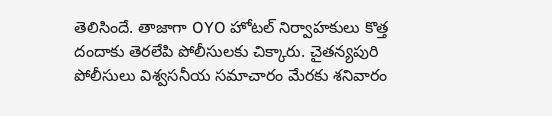తెలిసిందే. తాజాగా OYO హోటల్ నిర్వాహకులు కొత్త దందాకు తెరలేపి పోలీసులకు చిక్కారు. చైతన్యపురి పోలీసులు విశ్వసనీయ సమాచారం మేరకు శనివారం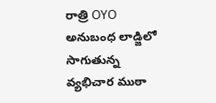రాత్రి OYO అనుబంధ లాడ్జిలో సాగుతున్న వ్యభిచార ముఠా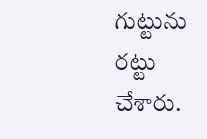గుట్టును రట్టు చేశారు.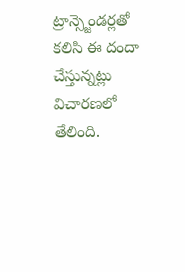ట్రాన్స్జెండర్లతో కలిసి ఈ దందా చేస్తున్నట్లు విచారణలో తేలింది.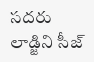సదరు లాడ్జిని సీజ్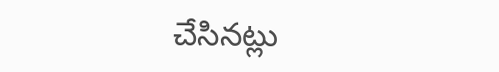చేసినట్లు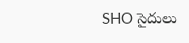SHO సైదులు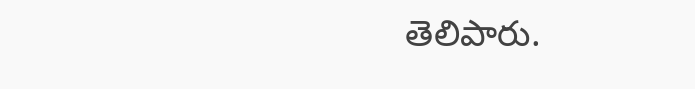తెలిపారు.